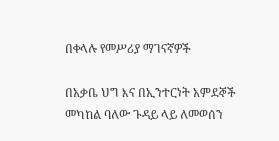በቀላሉ የመሥሪያ ማገናኛዎች

በአቃቤ ህግ እና በኢንተርነት አምደኞች መካከል ባለው ጉዳይ ላይ ለመወሰን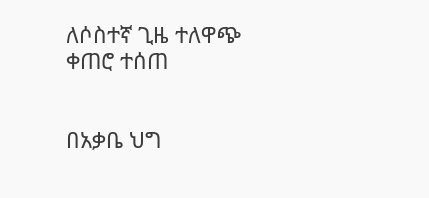ለሶስተኛ ጊዜ ተለዋጭ ቀጠሮ ተሰጠ


በአቃቤ ህግ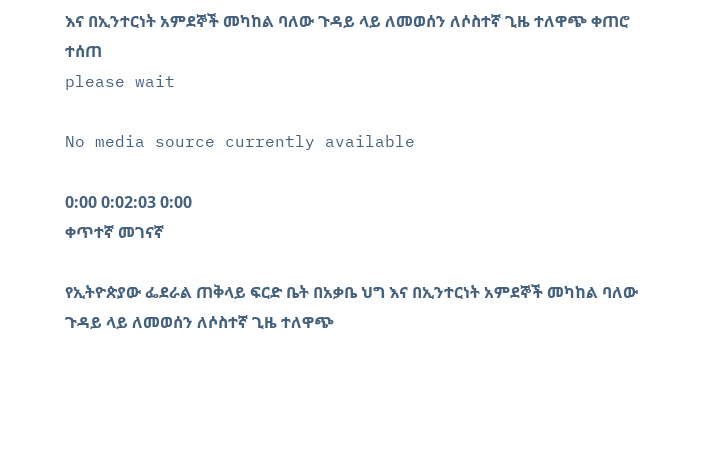እና በኢንተርነት አምደኞች መካከል ባለው ጉዳይ ላይ ለመወሰን ለሶስተኛ ጊዜ ተለዋጭ ቀጠሮ ተሰጠ
please wait

No media source currently available

0:00 0:02:03 0:00
ቀጥተኛ መገናኛ

የኢትዮጵያው ፌደራል ጠቅላይ ፍርድ ቤት በአቃቤ ህግ እና በኢንተርነት አምደኞች መካከል ባለው ጉዳይ ላይ ለመወሰን ለሶስተኛ ጊዜ ተለዋጭ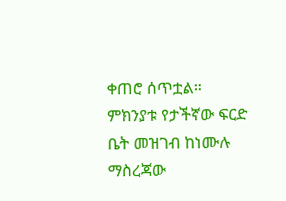ቀጠሮ ሰጥቷል። ምክንያቱ የታችኛው ፍርድ ቤት መዝገብ ከነሙሉ ማስረጃው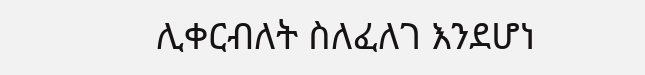ሊቀርብለት ስለፈለገ እንደሆነ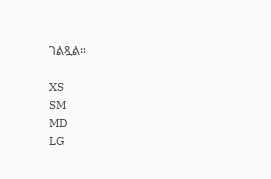ገልጿል።

XS
SM
MD
LG